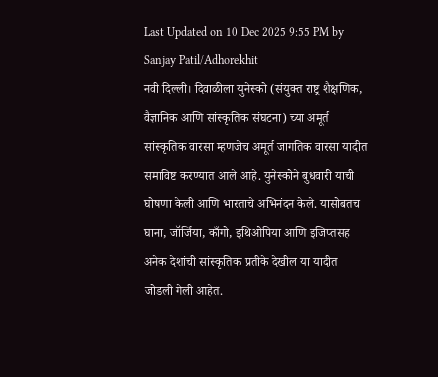Last Updated on 10 Dec 2025 9:55 PM by Sanjay Patil/Adhorekhit
नवी दिल्ली। दिवाळीला युनेस्को (संयुक्त राष्ट्र शैक्षणिक, वैज्ञानिक आणि सांस्कृतिक संघटना) च्या अमूर्त सांस्कृतिक वारसा म्हणजेच अमूर्त जागतिक वारसा यादीत समाविष्ट करण्यात आले आहे. युनेस्कोने बुधवारी याची घोषणा केली आणि भारताचे अभिनंदन केले. यासोबतच घाना, जॉर्जिया, काँगो, इथिओपिया आणि इजिप्तसह अनेक देशांची सांस्कृतिक प्रतीके देखील या यादीत जोडली गेली आहेत.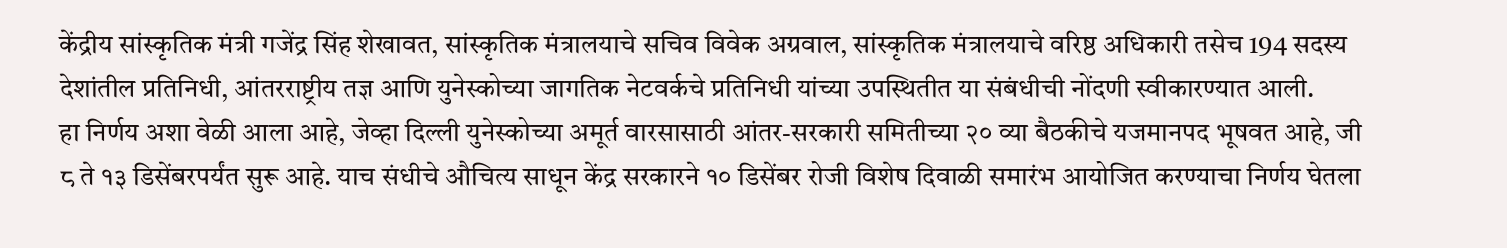केंद्रीय सांस्कृतिक मंत्री गजेंद्र सिंह शेखावत, सांस्कृतिक मंत्रालयाचे सचिव विवेक अग्रवाल, सांस्कृतिक मंत्रालयाचे वरिष्ठ अधिकारी तसेच 194 सदस्य देशांतील प्रतिनिधी, आंतरराष्ट्रीय तज्ञ आणि युनेस्कोच्या जागतिक नेटवर्कचे प्रतिनिधी यांच्या उपस्थितीत या संबंधीची नोंदणी स्वीकारण्यात आली.
हा निर्णय अशा वेळी आला आहे, जेव्हा दिल्ली युनेस्कोच्या अमूर्त वारसासाठी आंतर-सरकारी समितीच्या २० व्या बैठकीचे यजमानपद भूषवत आहे, जी ८ ते १३ डिसेंबरपर्यंत सुरू आहे. याच संधीचे औचित्य साधून केंद्र सरकारने १० डिसेंबर रोजी विशेष दिवाळी समारंभ आयोजित करण्याचा निर्णय घेतला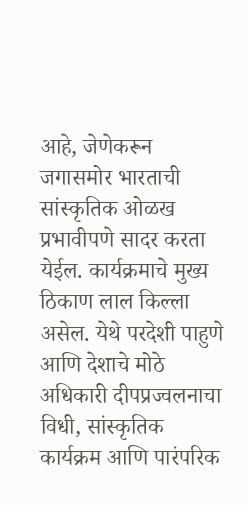आहे, जेणेकरून जगासमोर भारताची सांस्कृतिक ओळख प्रभावीपणे सादर करता येईल. कार्यक्रमाचे मुख्य ठिकाण लाल किल्ला असेल. येथे परदेशी पाहुणे आणि देशाचे मोठे अधिकारी दीपप्रज्वलनाचा विधी, सांस्कृतिक कार्यक्रम आणि पारंपरिक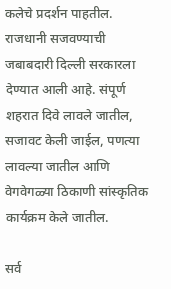कलेचे प्रदर्शन पाहतील. राजधानी सजवण्याची जबाबदारी दिल्ली सरकारला देण्यात आली आहे. संपूर्ण शहरात दिवे लावले जातील, सजावट केली जाईल, पणत्या लावल्या जातील आणि वेगवेगळ्या ठिकाणी सांस्कृतिक कार्यक्रम केले जातील.

सर्व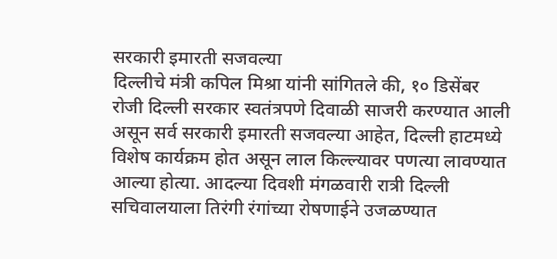सरकारी इमारती सजवल्या
दिल्लीचे मंत्री कपिल मिश्रा यांनी सांगितले की, १० डिसेंबर रोजी दिल्ली सरकार स्वतंत्रपणे दिवाळी साजरी करण्यात आली असून सर्व सरकारी इमारती सजवल्या आहेत, दिल्ली हाटमध्ये विशेष कार्यक्रम होत असून लाल किल्ल्यावर पणत्या लावण्यात आल्या होत्या. आदल्या दिवशी मंगळवारी रात्री दिल्ली सचिवालयाला तिरंगी रंगांच्या रोषणाईने उजळण्यात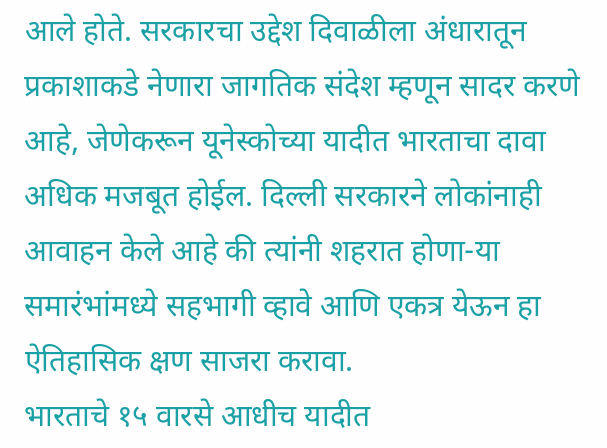आले होते. सरकारचा उद्देश दिवाळीला अंधारातून प्रकाशाकडे नेणारा जागतिक संदेश म्हणून सादर करणे आहे, जेणेकरून यूनेस्कोच्या यादीत भारताचा दावा अधिक मजबूत होईल. दिल्ली सरकारने लोकांनाही आवाहन केले आहे की त्यांनी शहरात होणा-या समारंभांमध्ये सहभागी व्हावे आणि एकत्र येऊन हा ऐतिहासिक क्षण साजरा करावा.
भारताचे १५ वारसे आधीच यादीत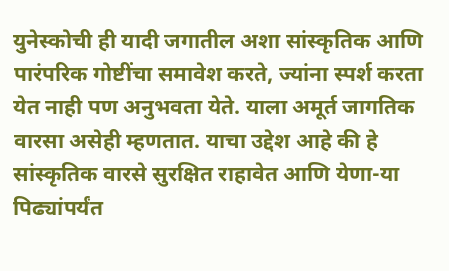युनेस्कोची ही यादी जगातील अशा सांस्कृतिक आणि पारंपरिक गोष्टींचा समावेश करते, ज्यांना स्पर्श करता येत नाही पण अनुभवता येते. याला अमूर्त जागतिक वारसा असेही म्हणतात. याचा उद्देश आहे की हे सांस्कृतिक वारसे सुरक्षित राहावेत आणि येणा-या पिढ्यांपर्यंत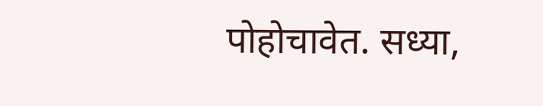पोहोचावेत. सध्या,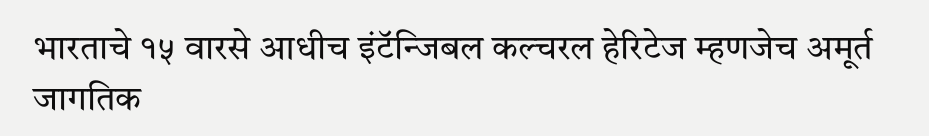भारताचे १५ वारसे आधीच इंटॅन्जिबल कल्चरल हेरिटेज म्हणजेच अमूर्त जागतिक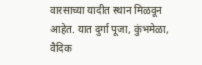वारसाच्या यादीत स्थान मिळवून आहेत. यात दुर्गा पूजा, कुंभमेळा, वैदिक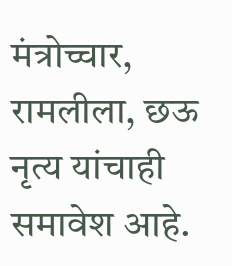मंत्रोच्चार, रामलीला, छऊ नृत्य यांचाही समावेश आहे.